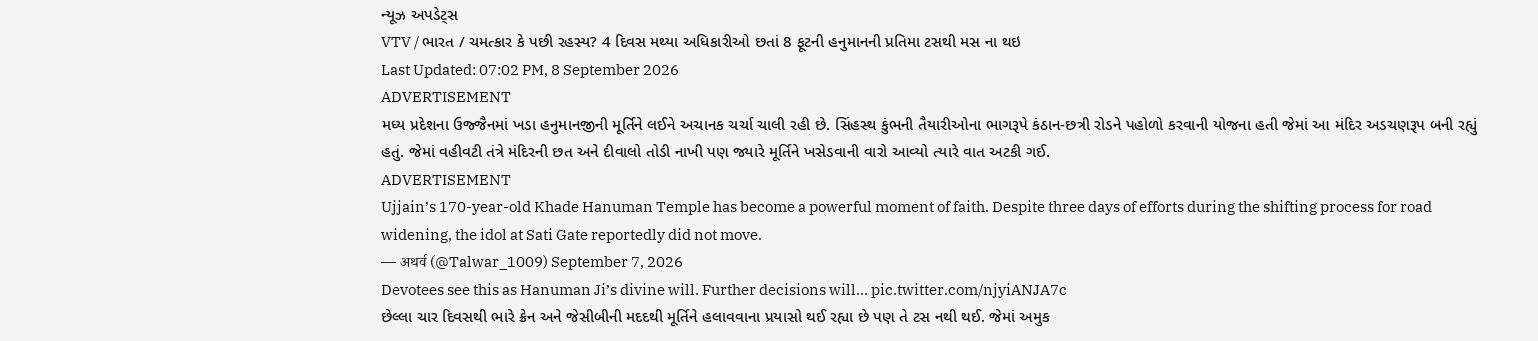ન્યૂઝ અપડેટ્સ
VTV / ભારત / ચમત્કાર કે પછી રહસ્ય? 4 દિવસ મથ્યા અધિકારીઓ છતાં 8 ફૂટની હનુમાનની પ્રતિમા ટસથી મસ ના થઇ
Last Updated: 07:02 PM, 8 September 2026
ADVERTISEMENT
મધ્ય પ્રદેશના ઉજ્જૈનમાં ખડા હનુમાનજીની મૂર્તિને લઈને અચાનક ચર્ચા ચાલી રહી છે. સિંહસ્થ કુંભની તૈયારીઓના ભાગરૂપે કંઠાન-છત્રી રોડને પહોળો કરવાની યોજના હતી જેમાં આ મંદિર અડચણરૂપ બની રહ્યું હતું. જેમાં વહીવટી તંત્રે મંદિરની છત અને દીવાલો તોડી નાખી પણ જ્યારે મૂર્તિને ખસેડવાની વારો આવ્યો ત્યારે વાત અટકી ગઈ.
ADVERTISEMENT
Ujjain’s 170-year-old Khade Hanuman Temple has become a powerful moment of faith. Despite three days of efforts during the shifting process for road widening, the idol at Sati Gate reportedly did not move.
— अथर्व (@Talwar_1009) September 7, 2026
Devotees see this as Hanuman Ji’s divine will. Further decisions will… pic.twitter.com/njyiANJA7c
છેલ્લા ચાર દિવસથી ભારે ક્રેન અને જેસીબીની મદદથી મૂર્તિને હલાવવાના પ્રયાસો થઈ રહ્યા છે પણ તે ટસ નથી થઈ. જેમાં અમુક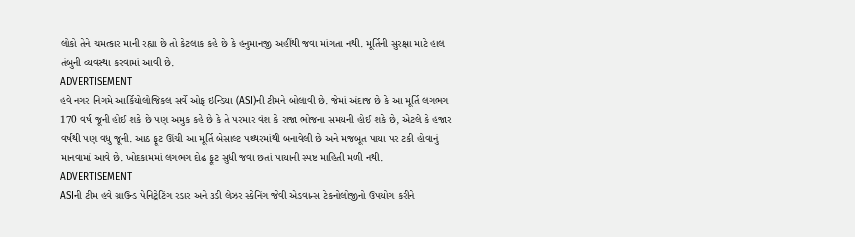લોકો તેને ચમત્કાર માની રહ્યા છે તો કેટલાક કહે છે કે હનુમાનજી અહીંથી જવા માંગતા નથી. મૂર્તિની સુરક્ષા માટે હાલ તંબુની વ્યવસ્થા કરવામાં આવી છે.
ADVERTISEMENT
હવે નગર નિગમે આર્કિયોલોજિકલ સર્વે ઓફ ઇન્ડિયા (ASI)ની ટીમને બોલાવી છે. જેમાં અંદાજ છે કે આ મૂર્તિ લગભગ 170 વર્ષ જૂની હોઈ શકે છે પણ અમુક કહે છે કે તે પરમાર વંશ કે રાજા ભોજના સમયની હોઈ શકે છે, એટલે કે હજાર વર્ષથી પણ વધુ જૂની. આઠ ફૂટ ઊંચી આ મૂર્તિ બેસાલ્ટ પથ્થરમાંથી બનાવેલી છે અને મજબૂત પાયા પર ટકી હોવાનું માનવામાં આવે છે. ખોદકામમાં લગભગ દોઢ ફૂટ સુધી જવા છતાં પાયાની સ્પષ્ટ માહિતી મળી નથી.
ADVERTISEMENT
ASIની ટીમ હવે ગ્રાઉન્ડ પેનિટ્રેટિંગ રડાર અને ૩ડી લેઝર સ્કેનિંગ જેવી એડવાન્સ ટેકનોલોજીનો ઉપયોગ કરીને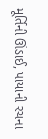મૂર્તિની ઊંડાઈ, પાયાની રચના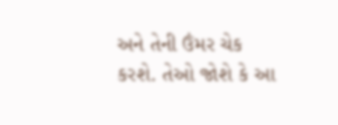અને તેની ઉંમર ચેક કરશે. તેઓ જોશે કે આ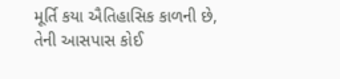મૂર્તિ કયા ઐતિહાસિક કાળની છે, તેની આસપાસ કોઈ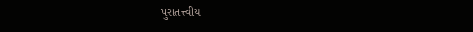પુરાતત્ત્વીય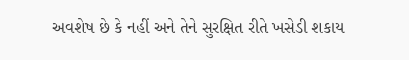અવશેષ છે કે નહીં અને તેને સુરક્ષિત રીતે ખસેડી શકાય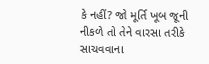કે નહીં? જો મૂર્તિ ખૂબ જૂની નીકળે તો તેને વારસા તરીકે સાચવવાના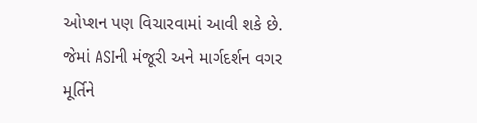ઓપ્શન પણ વિચારવામાં આવી શકે છે. જેમાં ASIની મંજૂરી અને માર્ગદર્શન વગર મૂર્તિને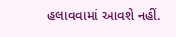હલાવવામાં આવશે નહીં.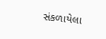સંકળાયેલા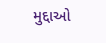મુદ્દાઓ